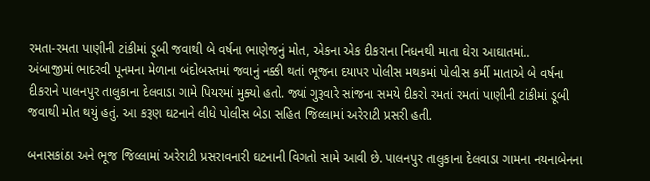રમતા-રમતા પાણીની ટાંકીમાં ડૂબી જવાથી બે વર્ષના ભાણેજનું મોત, એકના એક દીકરાના નિધનથી માતા ઘેરા આઘાતમાં..
અંબાજીમાં ભાદરવી પૂનમના મેળાના બંદોબસ્તમાં જવાનું નક્કી થતાં ભૂજના દયાપર પોલીસ મથકમાં પોલીસ કર્મી માતાએ બે વર્ષના દીકરાને પાલનપુર તાલુકાના દેલવાડા ગામે પિયરમાં મુક્યો હતો. જ્યાં ગુરૂવારે સાંજના સમયે દીકરો રમતાં રમતાં પાણીની ટાંકીમાં ડૂબી જવાથી મોત થયું હતું. આ કરૂણ ઘટનાને લીધે પોલીસ બેડા સહિત જિલ્લામાં અરેરાટી પ્રસરી હતી.

બનાસકાંઠા અને ભૂજ જિલ્લામાં અરેરાટી પ્રસરાવનારી ઘટનાની વિગતો સામે આવી છે. પાલનપુર તાલુકાના દેલવાડા ગામના નયનાબેનના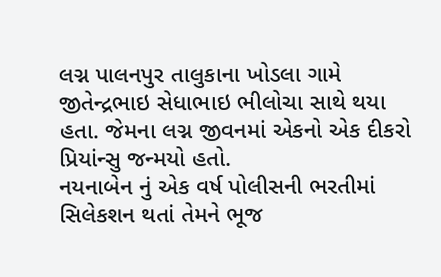લગ્ન પાલનપુર તાલુકાના ખોડલા ગામે જીતેન્દ્રભાઇ સેધાભાઇ ભીલોચા સાથે થયા હતા. જેમના લગ્ન જીવનમાં એકનો એક દીકરો પ્રિયાંન્સુ જન્મયો હતો.
નયનાબેન નું એક વર્ષ પોલીસની ભરતીમાં સિલેકશન થતાં તેમને ભૂજ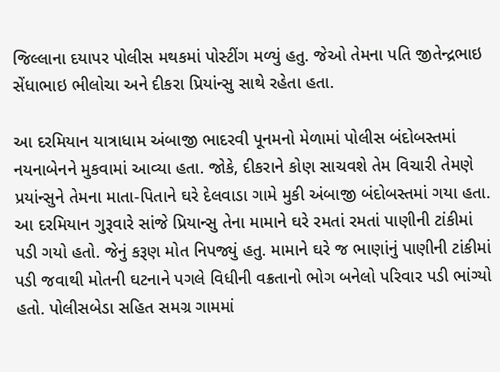જિલ્લાના દયાપર પોલીસ મથકમાં પોસ્ટીંગ મળ્યું હતુ. જેઓ તેમના પતિ જીતેન્દ્રભાઇ સેંધાભાઇ ભીલોચા અને દીકરા પ્રિયાંન્સુ સાથે રહેતા હતા.

આ દરમિયાન યાત્રાધામ અંબાજી ભાદરવી પૂનમનો મેળામાં પોલીસ બંદોબસ્તમાં નયનાબેનને મુકવામાં આવ્યા હતા. જોકે, દીકરાને કોણ સાચવશે તેમ વિચારી તેમણે પ્રયાંન્સુને તેમના માતા-પિતાને ઘરે દેલવાડા ગામે મુકી અંબાજી બંદોબસ્તમાં ગયા હતા.
આ દરમિયાન ગુરૂવારે સાંજે પ્રિયાન્સુ તેના મામાને ઘરે રમતાં રમતાં પાણીની ટાંકીમાં પડી ગયો હતો. જેનું કરૂણ મોત નિપજ્યું હતુ. મામાને ઘરે જ ભાણાંનું પાણીની ટાંકીમાં પડી જવાથી મોતની ઘટનાને પગલે વિધીની વક્રતાનો ભોગ બનેલો પરિવાર પડી ભાંગ્યો હતો. પોલીસબેડા સહિત સમગ્ર ગામમાં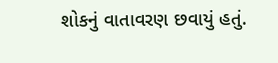શોકનું વાતાવરણ છવાયું હતું.